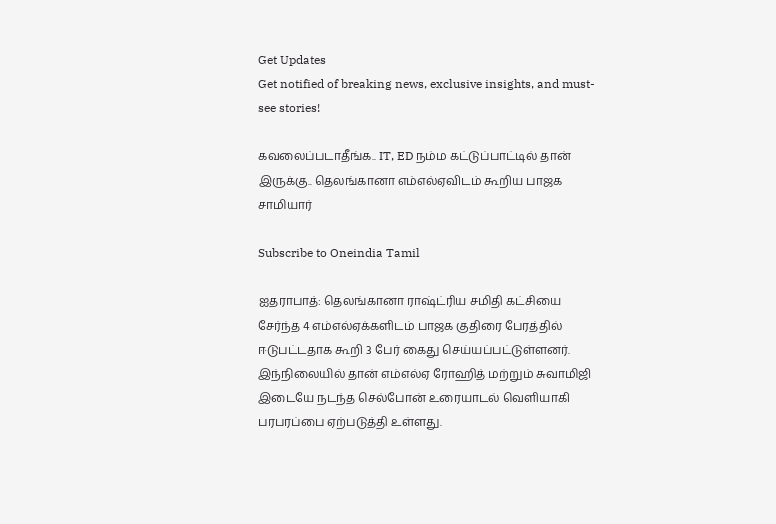Get Updates
Get notified of breaking news, exclusive insights, and must-see stories!

கவலைப்படாதீங்க.. IT, ED நம்ம கட்டுப்பாட்டில் தான் இருக்கு.. தெலங்கானா எம்எல்ஏவிடம் கூறிய பாஜக சாமியார்

Subscribe to Oneindia Tamil

ஐதராபாத்: தெலங்கானா ராஷ்ட்ரிய சமிதி கட்சியை சேர்ந்த 4 எம்எல்ஏக்களிடம் பாஜக குதிரை பேரத்தில் ஈடுபட்டதாக கூறி 3 பேர் கைது செய்யப்பட்டுள்ளனர். இந்நிலையில் தான் எம்எல்ஏ ரோஹித் மற்றும் சுவாமிஜி இடையே நடந்த செல்போன் உரையாடல் வெளியாகி பரபரப்பை ஏற்படுத்தி உள்ளது.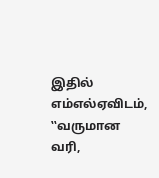இதில் எம்எல்ஏவிடம், ‛‛வருமான வரி,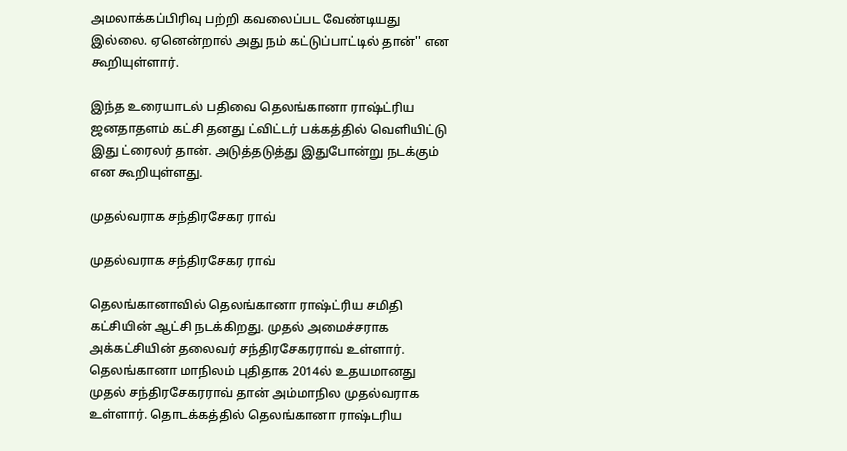அமலாக்கப்பிரிவு பற்றி கவலைப்பட வேண்டியது இல்லை. ஏனென்றால் அது நம் கட்டுப்பாட்டில் தான்'' என கூறியுள்ளார்.

இந்த உரையாடல் பதிவை தெலங்கானா ராஷ்ட்ரிய ஜனதாதளம் கட்சி தனது ட்விட்டர் பக்கத்தில் வெளியிட்டு இது ட்ரைலர் தான். அடுத்தடுத்து இதுபோன்று நடக்கும் என கூறியுள்ளது.

முதல்வராக சந்திரசேகர ராவ்

முதல்வராக சந்திரசேகர ராவ்

தெலங்கானாவில் தெலங்கானா ராஷ்ட்ரிய சமிதி கட்சியின் ஆட்சி நடக்கிறது. முதல் அமைச்சராக அக்கட்சியின் தலைவர் சந்திரசேகரராவ் உள்ளார். தெலங்கானா மாநிலம் புதிதாக 2014ல் உதயமானது முதல் சந்திரசேகரராவ் தான் அம்மாநில முதல்வராக உள்ளார். தொடக்கத்தில் தெலங்கானா ராஷ்டரிய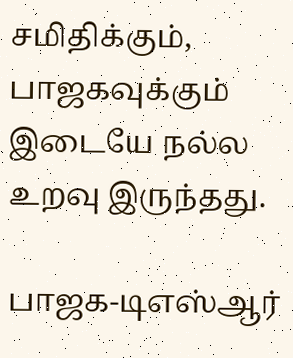சமிதிக்கும், பாஜகவுக்கும் இடையே நல்ல உறவு இருந்தது.

பாஜக-டிஎஸ்ஆர்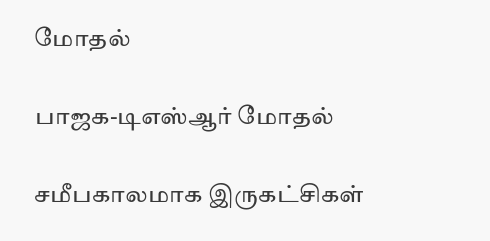மோதல்

பாஜக-டிஎஸ்ஆர் மோதல்

சமீபகாலமாக இருகட்சிகள்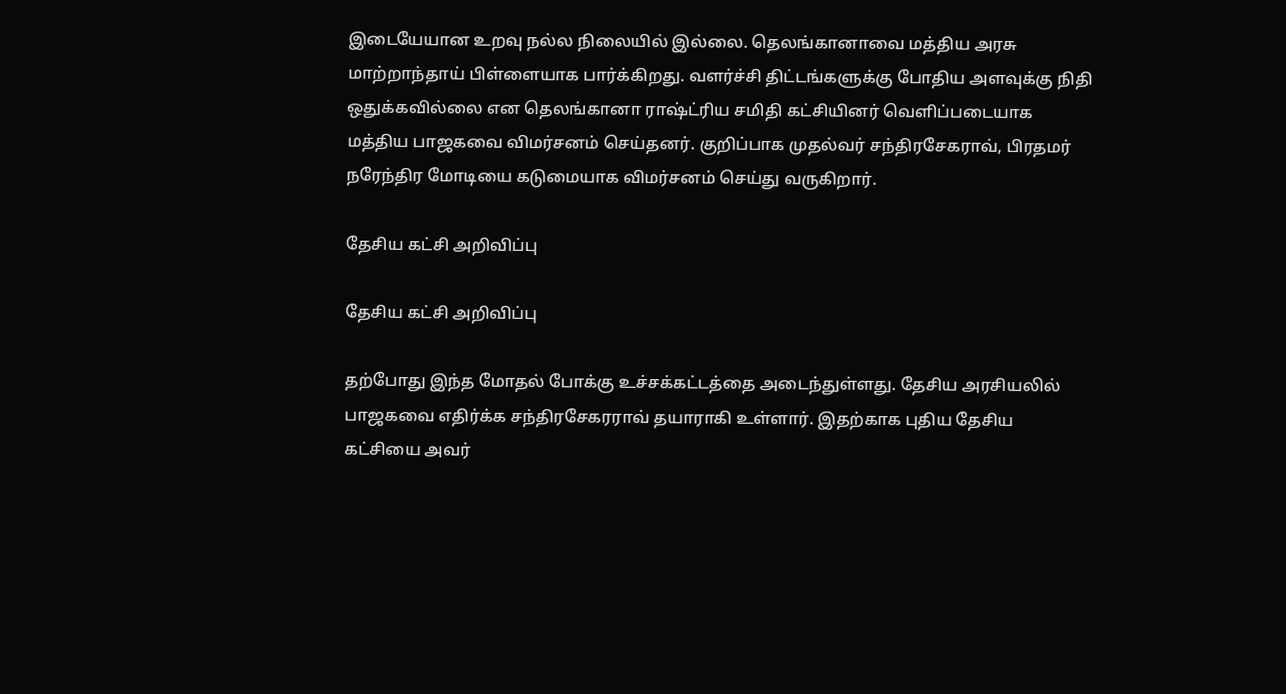இடையேயான உறவு நல்ல நிலையில் இல்லை. தெலங்கானாவை மத்திய அரசு மாற்றாந்தாய் பிள்ளையாக பார்க்கிறது. வளர்ச்சி திட்டங்களுக்கு போதிய அளவுக்கு நிதி ஒதுக்கவில்லை என தெலங்கானா ராஷ்ட்ரிய சமிதி கட்சியினர் வெளிப்படையாக மத்திய பாஜகவை விமர்சனம் செய்தனர். குறிப்பாக முதல்வர் சந்திரசேகராவ், பிரதமர் நரேந்திர மோடியை கடுமையாக விமர்சனம் செய்து வருகிறார்.

தேசிய கட்சி அறிவிப்பு

தேசிய கட்சி அறிவிப்பு

தற்போது இந்த மோதல் போக்கு உச்சக்கட்டத்தை அடைந்துள்ளது. தேசிய அரசியலில் பாஜகவை எதிர்க்க சந்திரசேகரராவ் தயாராகி உள்ளார். இதற்காக புதிய தேசிய கட்சியை அவர்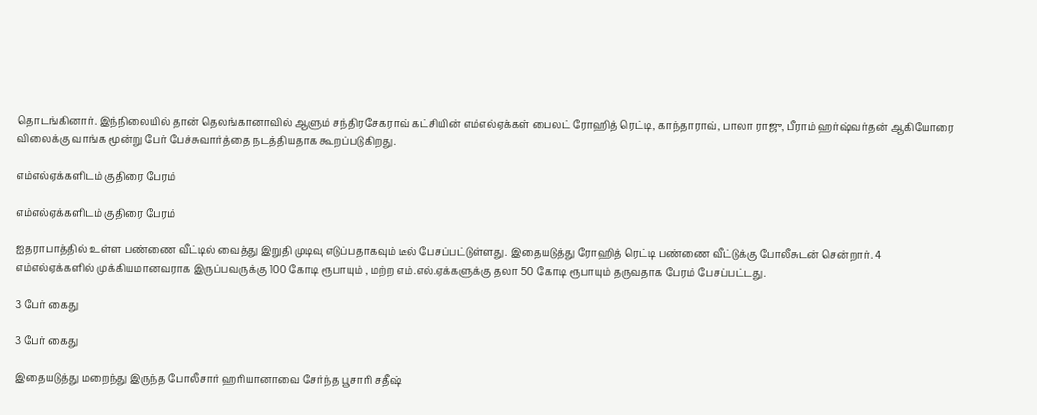தொடங்கினார். இந்நிலையில் தான் தெலங்கானாவில் ஆளும் சந்திரசேகராவ் கட்சியின் எம்எல்ஏக்கள் பைலட் ரோஹித் ரெட்டி, காந்தாராவ், பாலா ராஜு, பீராம் ஹர்ஷ்வர்தன் ஆகியோரை விலைக்கு வாங்க மூன்று பேர் பேச்சுவார்த்தை நடத்தியதாக கூறப்படுகிறது.

எம்எல்ஏக்களிடம் குதிரை பேரம்

எம்எல்ஏக்களிடம் குதிரை பேரம்

ஐதராபாத்தில் உள்ள பண்ணை வீட்டில் வைத்து இறுதி முடிவு எடுப்பதாகவும் டீல் பேசப்பட்டுள்ளது. இதையடுத்து ரோஹித் ரெட்டி பண்ணை வீட்டுக்கு போலீசுடன் சென்றார். 4 எம்எல்ஏக்களில் முக்கியமானவராக இருப்பவருக்கு 100 கோடி ரூபாயும் , மற்ற எம்.எல்.ஏக்களுக்கு தலா 50 கோடி ரூபாயும் தருவதாக பேரம் பேசப்பட்டது.

3 பேர் கைது

3 பேர் கைது

இதையடுத்து மறைந்து இருந்த போலீசார் ஹரியானாவை சேர்ந்த பூசாரி சதீஷ்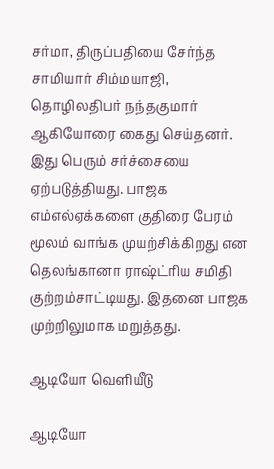சர்மா, திருப்பதியை சேர்ந்த சாமியார் சிம்மயாஜி, தொழிலதிபர் நந்தகுமார் ஆகியோரை கைது செய்தனர். இது பெரும் சர்ச்சையை ஏற்படுத்தியது. பாஜக எம்எல்ஏக்களை குதிரை பேரம் மூலம் வாங்க முயற்சிக்கிறது என தெலங்கானா ராஷ்ட்ரிய சமிதி குற்றம்சாட்டியது. இதனை பாஜக முற்றிலுமாக மறுத்தது.

ஆடியோ வெளியீடு

ஆடியோ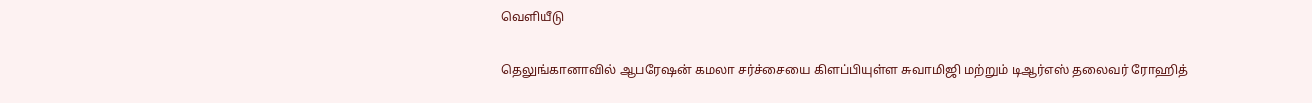வெளியீடு

தெலுங்கானாவில் ஆபரேஷன் கமலா சர்ச்சையை கிளப்பியுள்ள சுவாமிஜி மற்றும் டிஆர்எஸ் தலைவர் ரோஹித்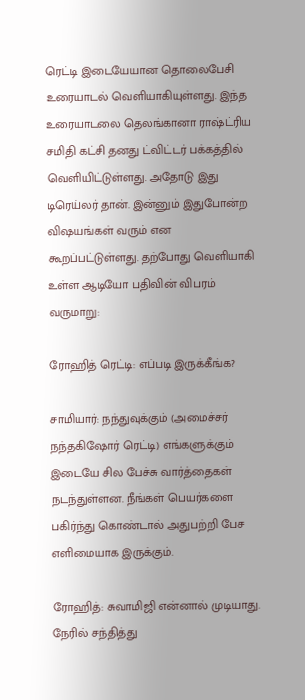ரெட்டி இடையேயான தொலைபேசி உரையாடல் வெளியாகியுள்ளது. இந்த உரையாடலை தெலங்கானா ராஷ்ட்ரிய சமிதி கட்சி தனது ட்விட்டர் பக்கத்தில் வெளியிட்டுள்ளது. அதோடு இது டிரெய்லர் தான். இன்னும் இதுபோன்ற விஷயங்கள் வரும் என கூறப்பட்டுள்ளது. தற்போது வெளியாகி உள்ள ஆடியோ பதிவின் விபரம் வருமாறு:

ரோஹித் ரெட்டி: எப்படி இருக்கீங்க?

சாமியார்: நந்துவுக்கும் (அமைச்சர் நந்தகிஷோர் ரெட்டி) எங்களுக்கும் இடையே சில பேச்சு வார்த்தைகள் நடந்துள்ளன. நீங்கள் பெயர்களை பகிர்ந்து கொண்டால் அதுபற்றி பேச எளிமையாக இருக்கும்.

ரோஹித்: சுவாமிஜி என்னால் முடியாது. நேரில் சந்தித்து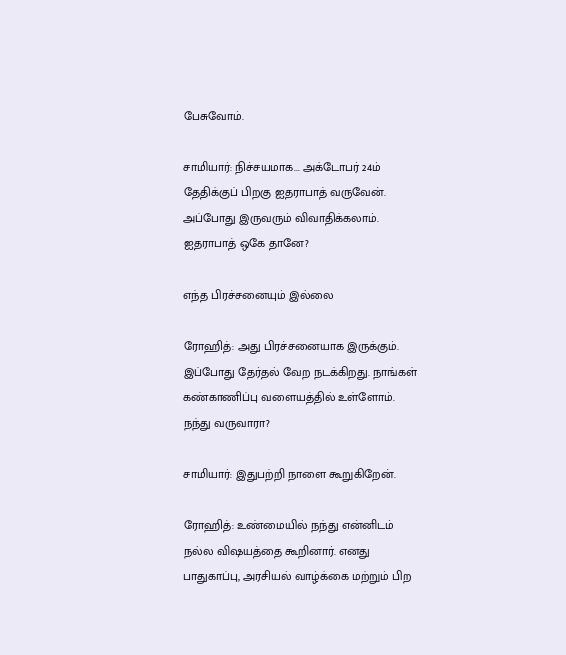பேசுவோம்.

சாமியார்: நிச்சயமாக... அக்டோபர் 24ம் தேதிக்குப் பிறகு ஐதராபாத் வருவேன். அப்போது இருவரும் விவாதிக்கலாம். ஐதராபாத் ஒகே தானே?

எந்த பிரச்சனையும் இல்லை

ரோஹித்: அது பிரச்சனையாக இருக்கும். இப்போது தேர்தல் வேற நடக்கிறது. நாங்கள் கண்காணிப்பு வளையத்தில் உள்ளோம். நந்து வருவாரா?

சாமியார்: இதுபற்றி நாளை கூறுகிறேன்.

ரோஹித்: உண்மையில் நந்து என்னிடம் நல்ல விஷயத்தை கூறினார். எனது பாதுகாப்பு, அரசியல் வாழ்க்கை மற்றும் பிற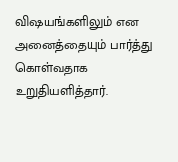விஷயங்களிலும் என அனைத்தையும் பார்த்து கொள்வதாக உறுதியளித்தார்.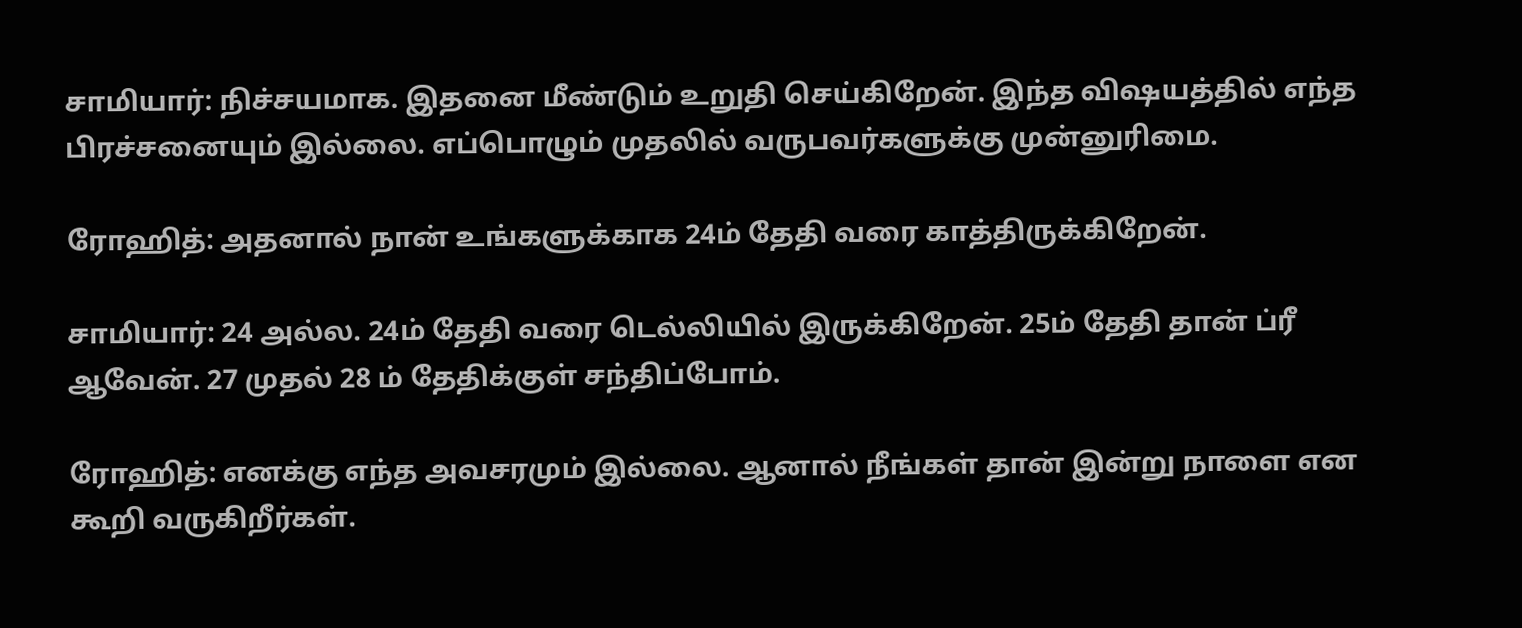சாமியார்: நிச்சயமாக. இதனை மீண்டும் உறுதி செய்கிறேன். இந்த விஷயத்தில் எந்த பிரச்சனையும் இல்லை. எப்பொழும் முதலில் வருபவர்களுக்கு முன்னுரிமை.

ரோஹித்: அதனால் நான் உங்களுக்காக 24ம் தேதி வரை காத்திருக்கிறேன்.

சாமியார்: 24 அல்ல. 24ம் தேதி வரை டெல்லியில் இருக்கிறேன். 25ம் தேதி தான் ப்ரீ ஆவேன். 27 முதல் 28 ம் தேதிக்குள் சந்திப்போம்.

ரோஹித்: எனக்கு எந்த அவசரமும் இல்லை. ஆனால் நீங்கள் தான் இன்று நாளை என கூறி வருகிறீர்கள்.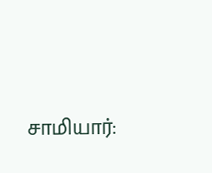சாமியார்: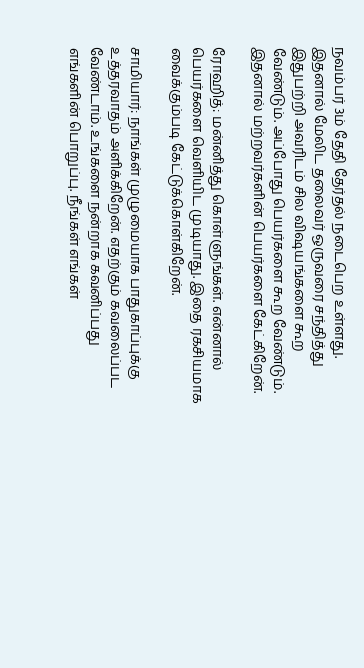நவம்பர் 3ம் தேதி தேர்தல் நடைபெற உள்ளது. இதனால் மேலிட தலைவர் ஒருவரை சந்தித்து இதுபற்றி அவரிடம் சில விஷயங்களை கூற வேண்டும். அப்போது பெயர்களை கூற வேண்டும். இதனால் மற்றவர்களின் பெயர்களை கேட்கிறேன்.

ரோஹித்: மன்னித்து கொள்ளுங்கள். என்னால் பெயர்களை வெளியிட முடியாது. இதை ரகசியமாக வைக்கும்படி கேட்டுக்கொள்கிறேன்.

சாமியார்: நாங்கள் முழுமையாக பாதுகாப்புக்கு உத்தரவாதம் அளிக்கிறேன். எதற்கும் கவலைப்பட வேண்டாம். உங்களை நன்றாக கவனிப்பது எங்களின் பொறுப்பு. நீங்கள் எங்கள்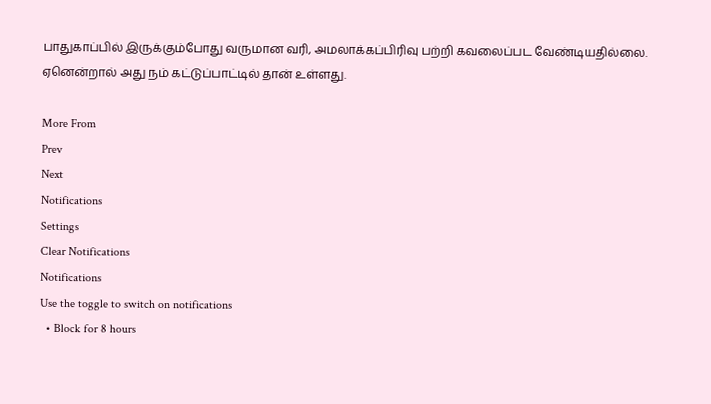பாதுகாப்பில் இருக்கும்போது வருமான வரி, அமலாக்கப்பிரிவு பற்றி கவலைப்பட வேண்டியதில்லை. ஏனென்றால் அது நம் கட்டுப்பாட்டில் தான் உள்ளது.

More From
Prev
Next
Notifications
Settings
Clear Notifications
Notifications
Use the toggle to switch on notifications
  • Block for 8 hours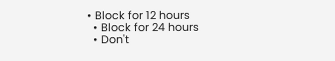• Block for 12 hours
  • Block for 24 hours
  • Don't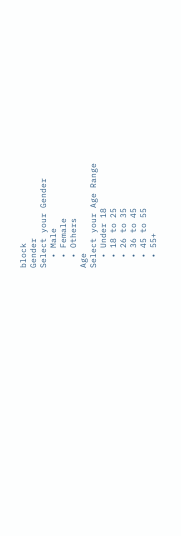block
Gender
Select your Gender
  • Male
  • Female
  • Others
Age
Select your Age Range
  • Under 18
  • 18 to 25
  • 26 to 35
  • 36 to 45
  • 45 to 55
  • 55+